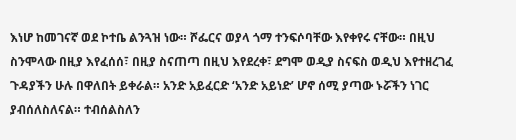እነሆ ከመገናኛ ወደ ኮተቤ ልንጓዝ ነው። ሾፌርና ወያላ ጎማ ተንፍሶባቸው እየቀየሩ ናቸው። በዚህ ስንሞላው በዚያ እየፈሰሰ፣ በዚያ ስናጠጣ በዚህ እየደረቀ፣ ደግሞ ወዲያ ስናፍስ ወዲህ እየተዘረገፈ ጉዳያችን ሁሉ በዋለበት ይቀራል። አንድ አይፈርድ ‘አንድ አይነድ’ ሆኖ ሰሚ ያጣው ኑሯችን ነገር ያብሰለስለናል። ተብሰልስለን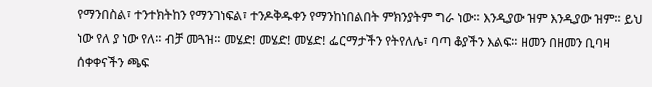የማንበስል፣ ተንተክትከን የማንገነፍል፣ ተንዶቅዱቀን የማንከነበልበት ምክንያትም ግራ ነው። እንዲያው ዝም እንዲያው ዝም። ይህ ነው የለ ያ ነው የለ። ብቻ መጓዝ። መሄድ! መሄድ! መሄድ! ፌርማታችን የትየለሌ፣ ባጣ ቆያችን እልፍ። ዘመን በዘመን ቢባዛ ሰቀቀናችን ጫፍ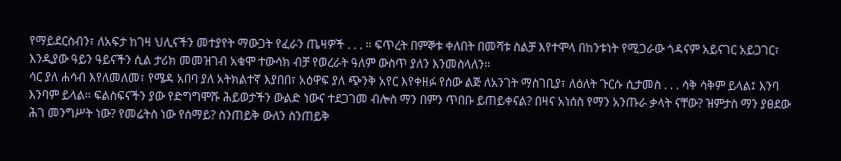የማይደርስብን፣ ለአፍታ ከገዛ ህሊናችን መተያየት ማውጋት የፈራን ጤዛዎች . . . ። ፍጥረት በምኞቱ ቀለበት በመሻቱ ስልቻ እየተሞላ በከንቱነት የሚጋራው ጎዳናም አይናገር አይጋገር፣ እንዲያው ዓይን ዓይናችን ሲል ታሪክ መመዝገብ አቁሞ ተውሳክ ብቻ የወረራት ዓለም ውስጥ ያለን እንመስላለን።
ሳር ያለ ሐሳብ እየለመለመ፣ የሜዳ አበባ ያለ አትክልተኛ እያበበ፣ አዕዋፍ ያለ ጭንቅ አየር እየቀዘፉ የሰው ልጅ ለአንገት ማስገቢያ፣ ለዕለት ጉርሱ ሲታመስ . . . ሳቅ ሳቅም ይላል፤ እንባ እንባም ይላል። ፍልስፍናችን ያው የድግግሞሹ ሕይወታችን ውልድ ነውና ተደጋገመ ብሎስ ማን በምን ጥበቡ ይጠይቀናል? በዛና አነሰስ የማን አንጡራ ቃላት ናቸው? ዝምታስ ማን ያፀደው ሕገ መንግሥት ነው? የመሬትስ ነው የሰማይ? ስንጠይቅ ውለን ስንጠይቅ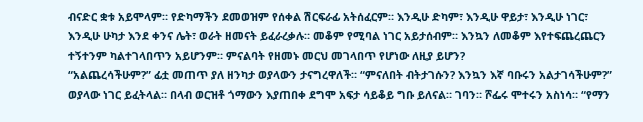ብናድር ቋቱ አይሞላም። የድካማችን ደመወዝም የሰቀል ሽርፍራፊ አትሰፈርም። እንዲሁ ድካም፣ እንዲሁ ዋይታ፣ እንዲሁ ነገር፣ እንዲሁ ሁካታ እንደ ቀንና ሌት፣ ወራት ዘመናት ይፈራረቃሉ። መቆም የሚባል ነገር አይታሰብም። እንኳን ለመቆም እየተፍጨረጨርን ተኝተንም ካልተገላበጥን አይሆንም። ምናልባት የዘመኑ መርህ መገላበጥ የሆነው ለዚያ ይሆን?
“አልጨረሳችሁም?” ፊቷ መጠጥ ያለ ዘንካታ ወያላውን ታናግረዋለች። “ምናለበት ብትታገሱን? እንኳን እኛ ባቡሩን አልታገሳችሁም?” ወያላው ነገር ይፈትላል። በላብ ወርዝቶ ጎማውን እያጠበቀ ደግሞ አፍታ ሳይቆይ ግቡ ይለናል። ገባን። ሾፌሩ ሞተሩን አስነሳ። “የማን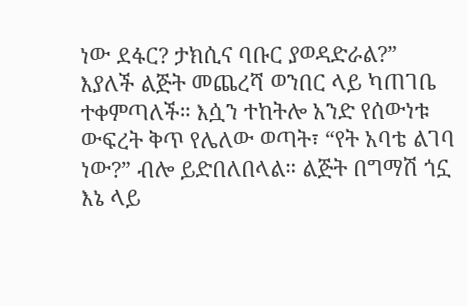ነው ደፋር? ታክሲና ባቡር ያወዳድራል?” እያለች ልጅት መጨረሻ ወንበር ላይ ካጠገቤ ተቀምጣለች። እሷን ተከትሎ አንድ የሰውነቱ ውፍረት ቅጥ የሌለው ወጣት፣ “የት አባቴ ልገባ ነው?” ብሎ ይድበለበላል። ልጅት በግማሽ ጎኗ እኔ ላይ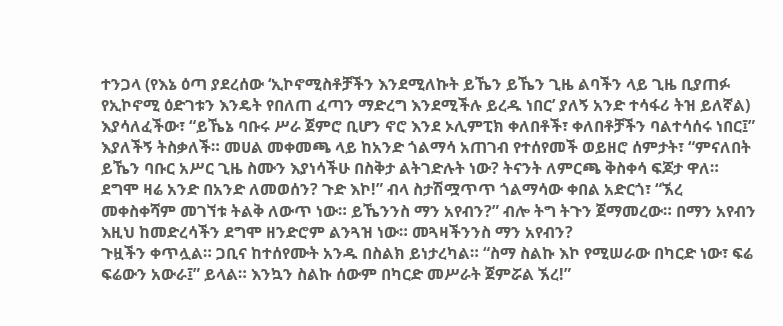ተንጋላ (የእኔ ዕጣ ያደረሰው ‘ኢኮኖሚስቶቻችን እንደሚለኩት ይኼን ይኼን ጊዜ ልባችን ላይ ጊዜ ቢያጠፉ የኢኮኖሚ ዕድገቱን እንዴት የበለጠ ፈጣን ማድረግ እንደሚችሉ ይረዱ ነበር’ ያለኝ አንድ ተሳፋሪ ትዝ ይለኛል) እያሳለፈችው፣ “ይኼኔ ባቡሩ ሥራ ጀምሮ ቢሆን ኖሮ እንደ ኦሊምፒክ ቀለበቶች፣ ቀለበቶቻችን ባልተሳሰሩ ነበር፤” እያለችኝ ትስቃለች። መሀል መቀመጫ ላይ ከአንድ ጎልማሳ አጠገብ የተሰየመች ወይዘሮ ሰምታት፣ “ምናለበት ይኼን ባቡር አሥር ጊዜ ስሙን እያነሳችሁ በስቅታ ልትገድሉት ነው? ትናንት ለምርጫ ቅስቀሳ ፍጆታ ዋለ። ደግሞ ዛሬ አንድ በአንድ ለመወሰን? ጉድ እኮ!” ብላ ስታሽሟጥጥ ጎልማሳው ቀበል አድርጎ፣ “ኧረ መቀስቀሻም መገኘቱ ትልቅ ለውጥ ነው። ይኼንንስ ማን አየብን?” ብሎ ትግ ትጉን ጀማመረው። በማን አየብን እዚህ ከመድረሳችን ደግሞ ዘንድሮም ልንጓዝ ነው። መጓዛችንንስ ማን አየብን?
ጉዟችን ቀጥሏል። ጋቢና ከተሰየሙት አንዱ በስልክ ይነታረካል። “ስማ ስልኩ እኮ የሚሠራው በካርድ ነው፣ ፍሬ ፍሬውን አውራ፤” ይላል። እንኳን ስልኩ ሰውም በካርድ መሥራት ጀምሯል ኧረ!”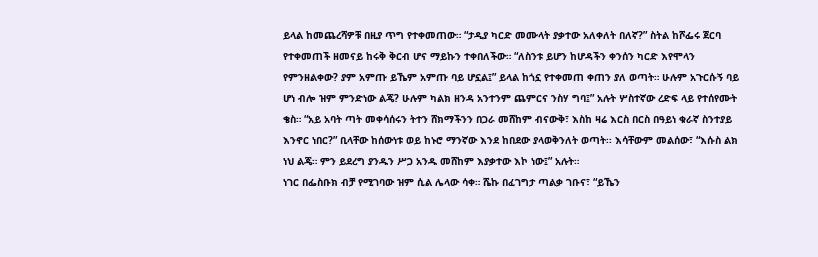ይላል ከመጨረሻዎቹ በዚያ ጥግ የተቀመጠው። “ታዲያ ካርድ መሙላት ያቃተው አለቀለት በለኛ?” ስትል ከሾፌሩ ጀርባ የተቀመጠች ዘመናይ ከሩቅ ቅርብ ሆና ማይኩን ተቀበለችው። “ለስንቱ ይሆን ከሆዳችን ቀንሰን ካርድ እየሞላን የምንዘልቀው? ያም አምጡ ይኼም አምጡ ባይ ሆኗል፤” ይላል ከጎኗ የተቀመጠ ቀጠን ያለ ወጣት። ሁሉም አጉርሱኝ ባይ ሆነ ብሎ ዝም ምንድነው ልጄ? ሁሉም ካልክ ዘንዳ አንተንም ጨምርና ንስሃ ግባ፤” አሉት ሦስተኛው ረድፍ ላይ የተሰየሙት ቄስ። “አይ አባት ጣት መቀሳሰሩን ትተን ሸክማችንን በጋራ መሸከም ብናውቅ፣ እስከ ዛሬ እርስ በርስ በዓይነ ቁራኛ ስንተያይ እንኖር ነበር?” ቢላቸው ከሰውነቱ ወይ ከኑሮ ማንኛው እንደ ከበደው ያላወቅንለት ወጣት፡፡ እሳቸውም መልሰው፣ “እሱስ ልክ ነህ ልጄ። ምን ይደረግ ያንዱን ሥጋ አንዱ መሸከም እያቃተው እኮ ነው፤” አሉት።
ነገር በፌስቡክ ብቻ የሚገባው ዝም ሲል ሌላው ሳቀ። ሼኩ በፈገግታ ጣልቃ ገቡና፣ “ይኼን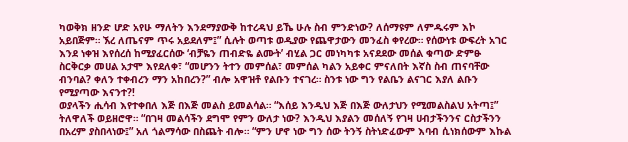ካወቅክ ዘንድ ሆድ አየሁ ማለትን እንደማያውቅ ከተረዳህ ይኼ ሁሉ ስብ ምንድነው? ለሰማዩም ለምዱሩም እኮ አይበጅም። ኧረ ለጤናም ጥሩ አይደለም፤” ሲሉት ወጣቱ ወዲያው የጨዋታውን መንፈስ ቀየረው። የሰውነቱ ውፍረት አገር እንደ ነቀዝ እየሰረሰ ከሚያፈርሰው ‘ብቻዬን ጠብድዬ ልሙት’ ብሂል ጋር መነካካቱ አናደደው መሰል ቁጣው ድምፁ ስርቅርቃ መሀል አታሞ እየደለቀ፣ “መሆንን ትተን መምሰል፣ መምሰል ካልን አይቀር ምናለበት እኛስ ስብ ጠናባቸው ብንባል? ቀለን ተቀብረን ማን አከበረን?” ብሎ አዋዝቶ የልቡን ተናገረ። ስንቱ ነው ግን የልቤን ልናገር እያለ ልቡን የሚያጣው እናንተ?!
ወያላችን ሒሳብ እየተቀበለ እጅ በእጅ መልስ ይመልሳል። “እሰይ እንዲህ እጅ በእጅ ውለታህን የሚመልስልህ አትጣ፤” ትለዋለች ወይዘሮዋ። “በገዛ መልሳችን ደግሞ የምን ውለታ ነው? እንዲህ እያልን መሰለኝ የገዛ ሀብታችንንና ርስታችንን በአረም ያስበላነው፤” አለ ጎልማሳው በስጨት ብሎ። “ምን ሆኖ ነው ግን ሰው ትንኝ ስትነድፈውም እባብ ሲነክሰውም እኩል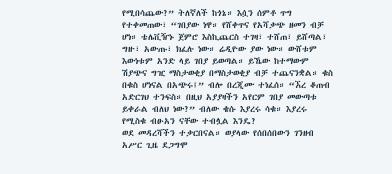የሚበሳጨው?” ትለኛለች ከጎኔ። እሷን ሰምቶ ጥግ የተቀመጠው፣ “ገበያው ነዋ። የሸቀጥና የአሻቃጭ ዘመን ብቻ ሆነ። ቴሌቪዥኑ ጀምሮ እስኪጨርስ ተገዛ፣ ተሸጠ፣ ይሸጣል፣ ግዙ፣ አውጡ፣ ክፈሉ ነው። ሬዲዮው ያው ነው። ውሸቱም እውነቱም አንድ ላይ ገበያ ይወጣል። ይኼው ከተማውም ሽያጭና ግዢ ማስታወቂያ በማስታወቂያ ብቻ ተጨናንቋል። ቁስ በቁስ ሆነናል በአጭሩ፤” ብሎ በረጂሙ ተነፈሰ። “ኧረ ቆጠብ አድርገህ ተንፍስ። በዚህ አያያዛችን አየርም ገበያ መውጣቱ ይቀራል ብለህ ነው?” ብለው ቄሱ እያረሩ ሳቁ። እያረሩ የሚስቁ ብፁአን ናቸው ተብሏል እንዴ?
ወደ መዳረሻችን ተቃርበናል። ወያላው የሰበሰበውን ገንዘብ አሥር ጊዜ ደጋግሞ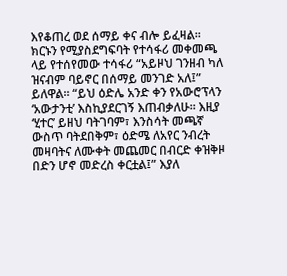እየቆጠረ ወደ ሰማይ ቀና ብሎ ይፈዛል። ክርኑን የሚያስደግፍባት የተሳፋሪ መቀመጫ ላይ የተሰየመው ተሳፋሪ “አይዞህ ገንዘብ ካለ ዝናብም ባይኖር በሰማይ መንገድ አለ፤” ይለዋል። “ይህ ዕድሌ አንድ ቀን የአውሮፕላን ‘አውታንቲ’ እስኪያደርገኝ እጠብቃለሁ። እዚያ ‘ሂተር’ ይዘህ ባትገባም፣ እንስሳት መጫኛ ውስጥ ባትደበቅም፣ ዕድሜ ለአየር ንብረት መዛባትና ለሙቀት መጨመር በብርድ ቀዝቅዞ በድን ሆኖ መድረስ ቀርቷል፤” እያለ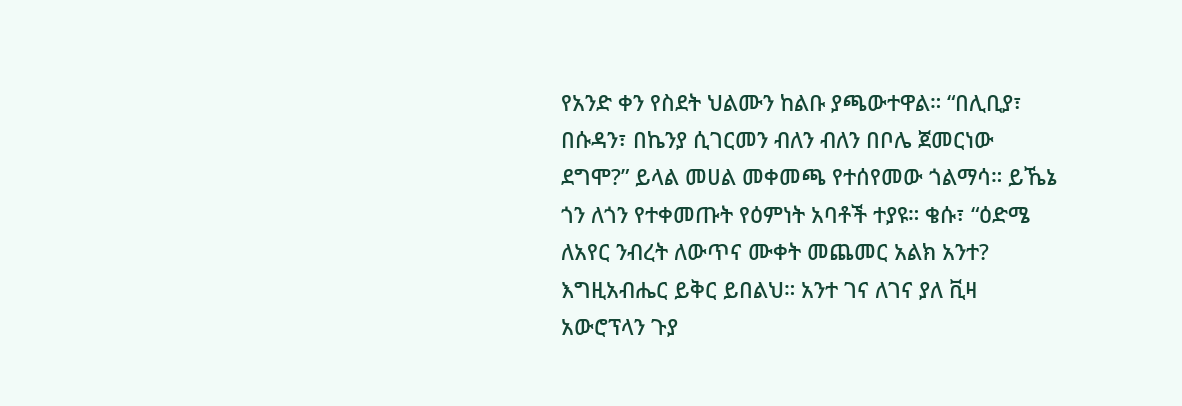የአንድ ቀን የስደት ህልሙን ከልቡ ያጫውተዋል። “በሊቢያ፣ በሱዳን፣ በኬንያ ሲገርመን ብለን ብለን በቦሌ ጀመርነው ደግሞ?” ይላል መሀል መቀመጫ የተሰየመው ጎልማሳ። ይኼኔ ጎን ለጎን የተቀመጡት የዕምነት አባቶች ተያዩ። ቄሱ፣ “ዕድሜ ለአየር ንብረት ለውጥና ሙቀት መጨመር አልክ አንተ? እግዚአብሔር ይቅር ይበልህ። አንተ ገና ለገና ያለ ቪዛ አውሮፕላን ጉያ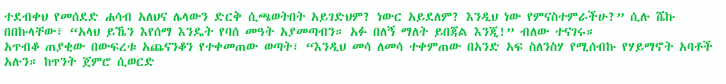ተደብቀህ የመሰደድ ሐሳብ አለህና ሌላውን ድርቅ ሲጫወትበት አይገድህም? ነውር አይደለም? እንዲህ ነው የምናስተምራችሁ?” ሲሉ ሼኩ በበኩላቸው፣ “አላህ ይኼን እየሰማ እንዴት የባሰ መዓት አያመጣብን። አፉ በለኝ ማለት ይበጃል እንጂ!” ብለው ተናገሩ።
አጥብቆ ጠያቂው በውፍረቱ አጨናንቆን የተቀመጠው ወጣት፣ “እንዲህ መሳ ለመሳ ተቀምጠው በአንድ አፍ ስለንስሃ የሚሰብኩ የሃይማኖት አባቶች አሉን። ከጥንት ጀምሮ ሲወርድ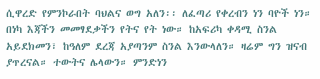ሲዋረድ የምንኮራበት ባህልና ወግ አለን፡፡ ለፈጣሪ የቀረብን ነን ባዮች ነን። በነካ እጃችን መመፃደቃችን የትና የት ነው። ከአፍሪካ ቀዳሚ ስንል አይደክመን፣ ከዓለም ደረጃ አያጣንም ስንል እንውላለን። ዛሬም ግን ዝናብ ያጥረናል። ተውትና ሌላውን። ምንድነን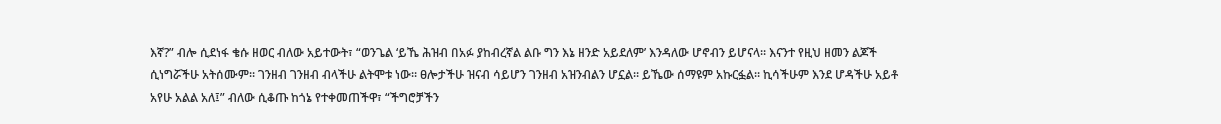እኛ?” ብሎ ሲደነፋ ቄሱ ዘወር ብለው አይተውት፣ “ወንጌል ‘ይኼ ሕዝብ በአፉ ያከብረኛል ልቡ ግን እኔ ዘንድ አይደለም’ እንዳለው ሆኖብን ይሆናላ። እናንተ የዚህ ዘመን ልጆች ሲነግሯችሁ አትሰሙም። ገንዘብ ገንዘብ ብላችሁ ልትሞቱ ነው። ፀሎታችሁ ዝናብ ሳይሆን ገንዘብ አዝንብልን ሆኗል። ይኼው ሰማዩም አኩርፏል። ኪሳችሁም እንደ ሆዳችሁ አይቶ አየሁ አልል አለ፤” ብለው ሲቆጡ ከጎኔ የተቀመጠችዋ፣ “ችግሮቻችን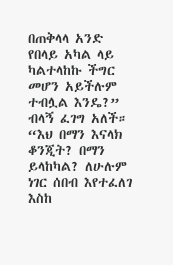በጠቅላላ አንድ የበላይ አካል ላይ ካልተላከኩ ችግር መሆን አይችሉም ተብሏል እንዴ?” ብላኝ ፈገግ አለች። “እህ በማን እናላክ ቆንጂት? በማን ይላከካል? ለሁሉም ነገር ሰበብ እየተፈለገ እስከ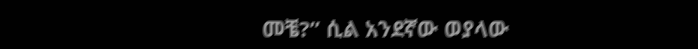መቼ?” ሲል አንደኛው ወያላው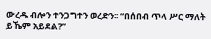ውረዱ ብሎን ተንጋግተን ወረድን፡፡ “በሰበብ ጥላ ሥር ማለት ይኼም አይደል?”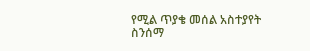የሚል ጥያቄ መሰል አስተያየት ስንሰማ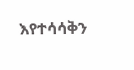እየተሳሳቅን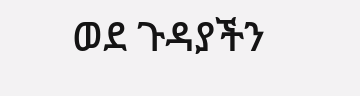ወደ ጉዳያችን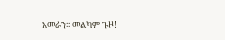አመራን፡፡ መልካም ጉዞ!